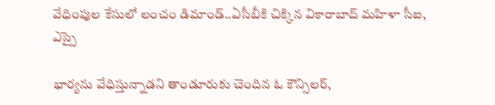వేధింపుల కేసులో లంచం డిమాండ్..ఏసీబీకి చిక్కిన వికారాబాద్ మహిళా సీఐ, ఎస్సై

భార్యను వేధిస్తున్నాడని తాండూరుకు చెందిన ఓ కౌన్సిలర్,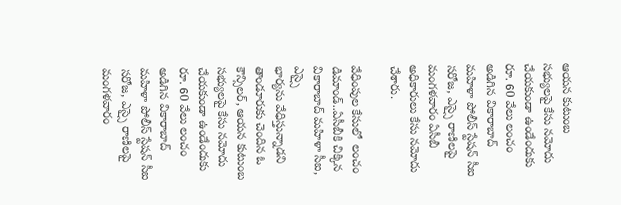ఆయన కుటుంబ సభ్యులపై కేసు నమోదు చేయకుండా ఉండేందుకు రూ. 60 వేలు లంచం అడిగిన వికారాబాద్ మహిళా పోలీస్ స్టేషన్ సీఐ సరోజ, ఎస్సై రాణిలపై మంగళవారం ఏసీబీ అధికారులు కేసు నమోదు చేశారు.

వేధింపుల కేసులో  లంచం డిమాండ్..ఏసీబీకి చిక్కిన వికారాబాద్ మహిళా సీఐ, ఎస్సై
భార్యను వేధిస్తున్నాడని తాండూరుకు చెందిన ఓ కౌన్సిలర్, ఆయన కుటుంబ సభ్యులపై కేసు నమోదు చేయకుండా ఉండేందుకు రూ. 60 వేలు లంచం అడిగిన వికారాబాద్ మహిళా పోలీస్ స్టేషన్ సీఐ సరోజ, ఎస్సై రాణిలపై మంగళవారం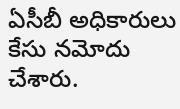ఏసీబీ అధికారులు కేసు నమోదు చేశారు.